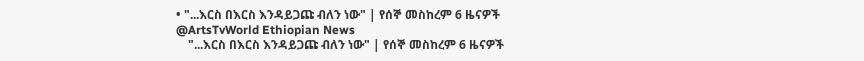• "...እርስ በእርስ እንዳይጋጩ ብለን ነው" | የሰኞ መስከረም 6 ዜናዎች @ArtsTvWorld Ethiopian News
    "...እርስ በእርስ እንዳይጋጩ ብለን ነው" | የሰኞ መስከረም 6 ዜናዎች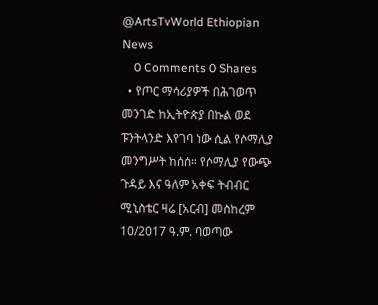@ArtsTvWorld Ethiopian News
    0 Comments 0 Shares
  • የጦር ማሳሪያዎች በሕገወጥ መንገድ ከኢትዮጵያ በኩል ወደ ፑንትላንድ እየገባ ነው ሲል የሶማሊያ መንግሥት ከሰሰ። የሶማሊያ የውጭ ጉዳይ እና ዓለም አቀፍ ትብብር ሚኒስቴር ዛሬ [አርብ] መስከረም 10/2017 ዓ.ም. ባወጣው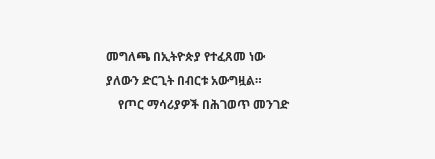መግለጫ በኢትዮጵያ የተፈጸመ ነው ያለውን ድርጊት በብርቱ አውግዟል።
    የጦር ማሳሪያዎች በሕገወጥ መንገድ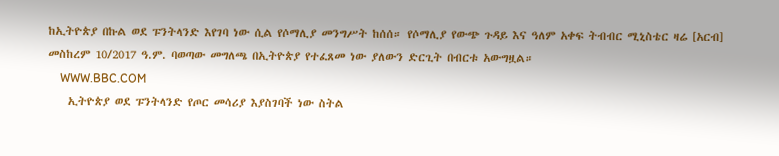ከኢትዮጵያ በኩል ወደ ፑንትላንድ እየገባ ነው ሲል የሶማሊያ መንግሥት ከሰሰ። የሶማሊያ የውጭ ጉዳይ እና ዓለም አቀፍ ትብብር ሚኒስቴር ዛሬ [አርብ] መስከረም 10/2017 ዓ.ም. ባወጣው መግለጫ በኢትዮጵያ የተፈጸመ ነው ያለውን ድርጊት በብርቱ አውግዟል።
    WWW.BBC.COM
    ኢትዮጵያ ወደ ፑንትላንድ የጦር መሳሪያ እያስገባች ነው ስትል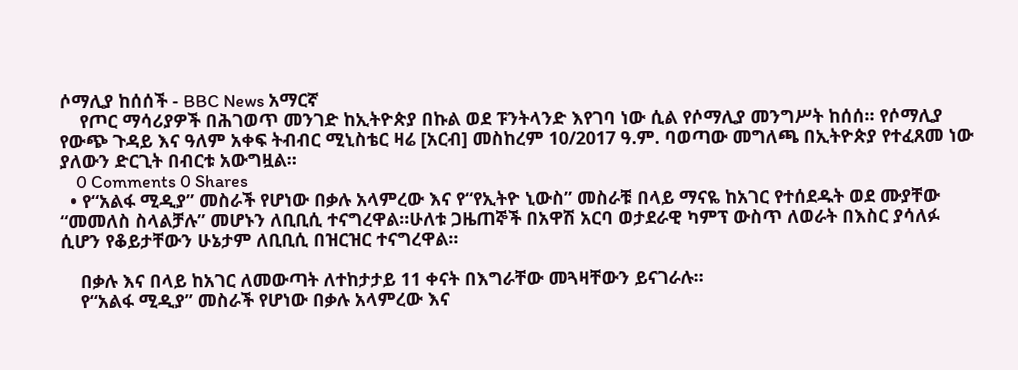ሶማሊያ ከሰሰች - BBC News አማርኛ
    የጦር ማሳሪያዎች በሕገወጥ መንገድ ከኢትዮጵያ በኩል ወደ ፑንትላንድ እየገባ ነው ሲል የሶማሊያ መንግሥት ከሰሰ። የሶማሊያ የውጭ ጉዳይ እና ዓለም አቀፍ ትብብር ሚኒስቴር ዛሬ [አርብ] መስከረም 10/2017 ዓ.ም. ባወጣው መግለጫ በኢትዮጵያ የተፈጸመ ነው ያለውን ድርጊት በብርቱ አውግዟል።
    0 Comments 0 Shares
  • የ“አልፋ ሚዲያ” መስራች የሆነው በቃሉ አላምረው እና የ“የኢትዮ ኒውስ” መስራቹ በላይ ማናዬ ከአገር የተሰደዱት ወደ ሙያቸው “መመለስ ስላልቻሉ” መሆኑን ለቢቢሲ ተናግረዋል።ሁለቱ ጋዜጠኞች በአዋሽ አርባ ወታደራዊ ካምፕ ውስጥ ለወራት በእስር ያሳለፉ ሲሆን የቆይታቸውን ሁኔታም ለቢቢሲ በዝርዝር ተናግረዋል።

    በቃሉ እና በላይ ከአገር ለመውጣት ለተከታታይ 11 ቀናት በእግራቸው መጓዛቸውን ይናገራሉ።
    የ“አልፋ ሚዲያ” መስራች የሆነው በቃሉ አላምረው እና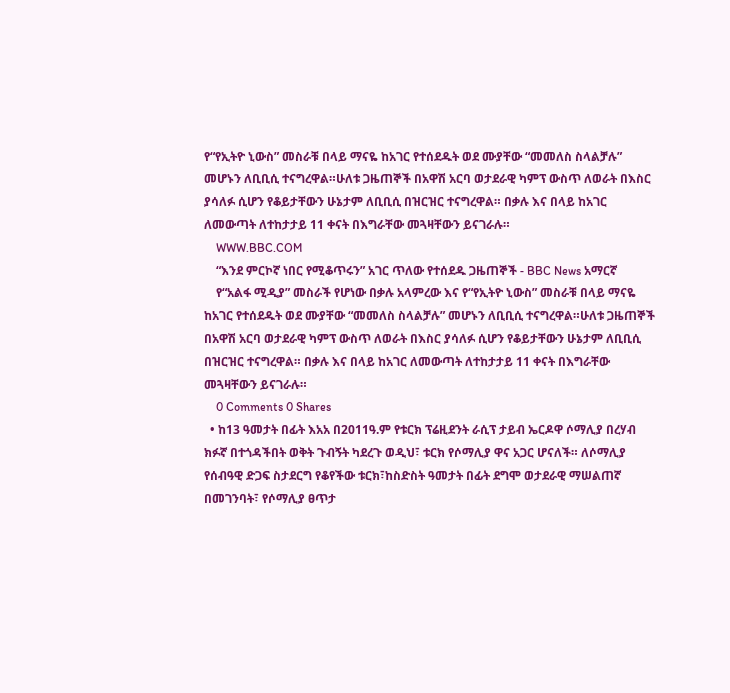የ“የኢትዮ ኒውስ” መስራቹ በላይ ማናዬ ከአገር የተሰደዱት ወደ ሙያቸው “መመለስ ስላልቻሉ” መሆኑን ለቢቢሲ ተናግረዋል።ሁለቱ ጋዜጠኞች በአዋሽ አርባ ወታደራዊ ካምፕ ውስጥ ለወራት በእስር ያሳለፉ ሲሆን የቆይታቸውን ሁኔታም ለቢቢሲ በዝርዝር ተናግረዋል። በቃሉ እና በላይ ከአገር ለመውጣት ለተከታታይ 11 ቀናት በእግራቸው መጓዛቸውን ይናገራሉ።
    WWW.BBC.COM
    “እንደ ምርኮኛ ነበር የሚቆጥሩን” አገር ጥለው የተሰደዱ ጋዜጠኞች - BBC News አማርኛ
    የ“አልፋ ሚዲያ” መስራች የሆነው በቃሉ አላምረው እና የ“የኢትዮ ኒውስ” መስራቹ በላይ ማናዬ ከአገር የተሰደዱት ወደ ሙያቸው “መመለስ ስላልቻሉ” መሆኑን ለቢቢሲ ተናግረዋል።ሁለቱ ጋዜጠኞች በአዋሽ አርባ ወታደራዊ ካምፕ ውስጥ ለወራት በእስር ያሳለፉ ሲሆን የቆይታቸውን ሁኔታም ለቢቢሲ በዝርዝር ተናግረዋል። በቃሉ እና በላይ ከአገር ለመውጣት ለተከታታይ 11 ቀናት በእግራቸው መጓዛቸውን ይናገራሉ።
    0 Comments 0 Shares
  • ከ13 ዓመታት በፊት እአአ በ2011ዓ.ም የቱርክ ፕሬዚደንት ራሲፕ ታይብ ኤርዶዋ ሶማሊያ በረሃብ ክፉኛ በተጎዳችበት ወቅት ጉብኝት ካደረጉ ወዲህ፣ ቱርክ የሶማሊያ ዋና አጋር ሆናለች። ለሶማሊያ የሰብዓዊ ድጋፍ ስታደርግ የቆየችው ቱርክ፣ከስድስት ዓመታት በፊት ደግሞ ወታደራዊ ማሠልጠኛ በመገንባት፣ የሶማሊያ ፀጥታ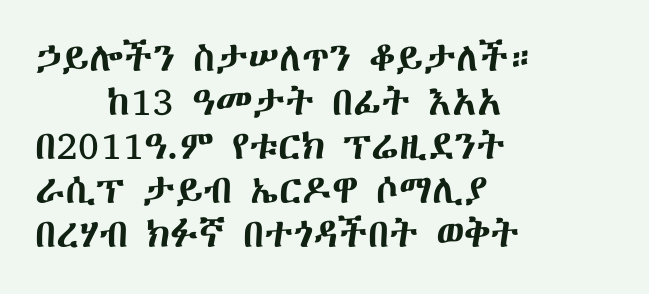ኃይሎችን ስታሠለጥን ቆይታለች።
    ከ13 ዓመታት በፊት እአአ በ2011ዓ.ም የቱርክ ፕሬዚደንት ራሲፕ ታይብ ኤርዶዋ ሶማሊያ በረሃብ ክፉኛ በተጎዳችበት ወቅት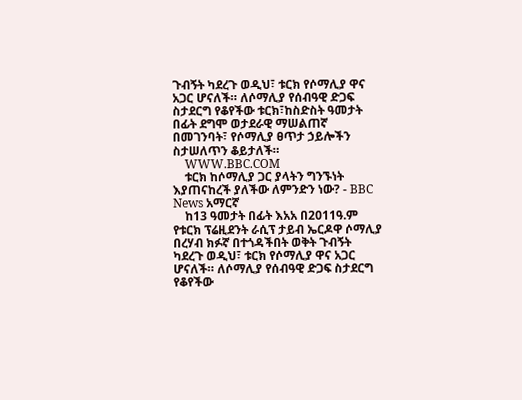ጉብኝት ካደረጉ ወዲህ፣ ቱርክ የሶማሊያ ዋና አጋር ሆናለች። ለሶማሊያ የሰብዓዊ ድጋፍ ስታደርግ የቆየችው ቱርክ፣ከስድስት ዓመታት በፊት ደግሞ ወታደራዊ ማሠልጠኛ በመገንባት፣ የሶማሊያ ፀጥታ ኃይሎችን ስታሠለጥን ቆይታለች።
    WWW.BBC.COM
    ቱርክ ከሶማሊያ ጋር ያላትን ግንኙነት እያጠናከረች ያለችው ለምንድን ነው? - BBC News አማርኛ
    ከ13 ዓመታት በፊት እአአ በ2011ዓ.ም የቱርክ ፕሬዚደንት ራሲፕ ታይብ ኤርዶዋ ሶማሊያ በረሃብ ክፉኛ በተጎዳችበት ወቅት ጉብኝት ካደረጉ ወዲህ፣ ቱርክ የሶማሊያ ዋና አጋር ሆናለች። ለሶማሊያ የሰብዓዊ ድጋፍ ስታደርግ የቆየችው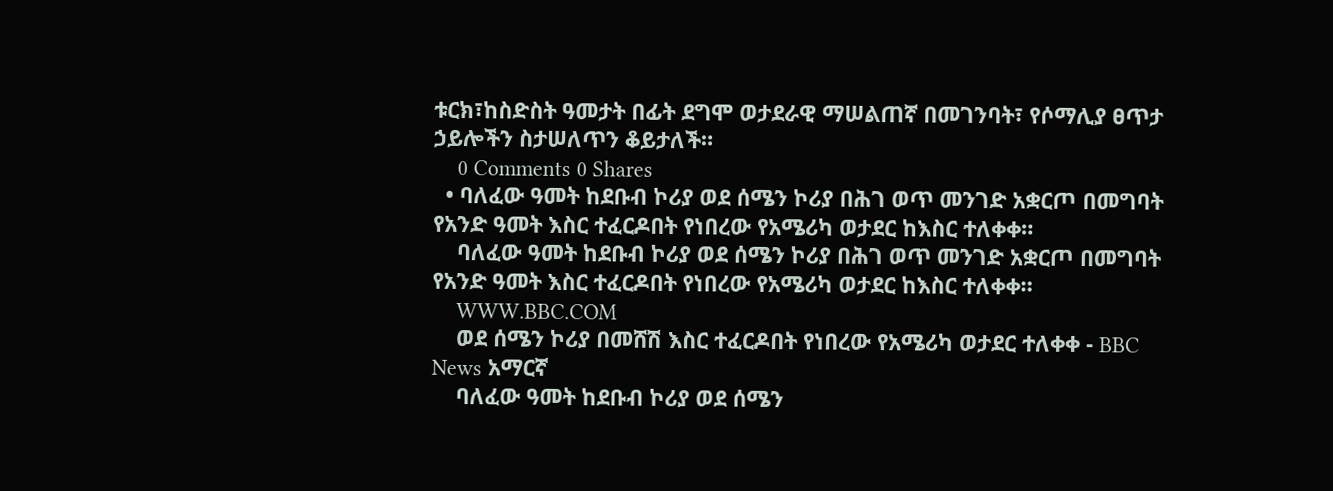ቱርክ፣ከስድስት ዓመታት በፊት ደግሞ ወታደራዊ ማሠልጠኛ በመገንባት፣ የሶማሊያ ፀጥታ ኃይሎችን ስታሠለጥን ቆይታለች።
    0 Comments 0 Shares
  • ባለፈው ዓመት ከደቡብ ኮሪያ ወደ ሰሜን ኮሪያ በሕገ ወጥ መንገድ አቋርጦ በመግባት የአንድ ዓመት እስር ተፈርዶበት የነበረው የአሜሪካ ወታደር ከእስር ተለቀቀ።
    ባለፈው ዓመት ከደቡብ ኮሪያ ወደ ሰሜን ኮሪያ በሕገ ወጥ መንገድ አቋርጦ በመግባት የአንድ ዓመት እስር ተፈርዶበት የነበረው የአሜሪካ ወታደር ከእስር ተለቀቀ።
    WWW.BBC.COM
    ወደ ሰሜን ኮሪያ በመሸሽ እስር ተፈርዶበት የነበረው የአሜሪካ ወታደር ተለቀቀ - BBC News አማርኛ
    ባለፈው ዓመት ከደቡብ ኮሪያ ወደ ሰሜን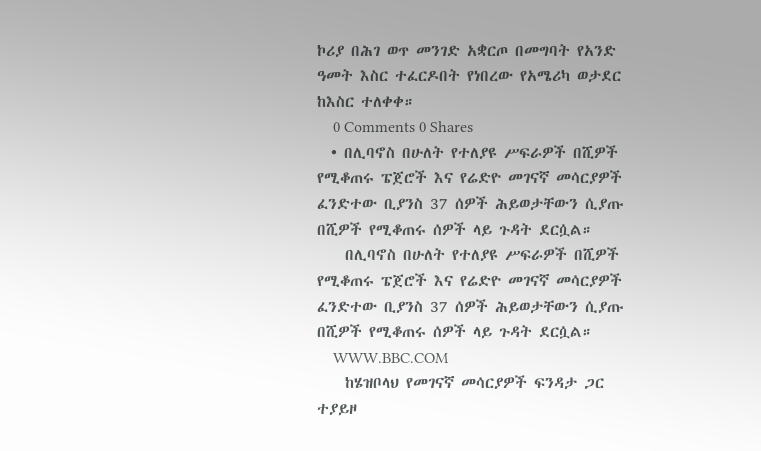ኮሪያ በሕገ ወጥ መንገድ አቋርጦ በመግባት የአንድ ዓመት እስር ተፈርዶበት የነበረው የአሜሪካ ወታደር ከእስር ተለቀቀ።
    0 Comments 0 Shares
  • በሊባኖስ በሁለት የተለያዩ ሥፍራዎች በሺዎች የሚቆጠሩ ፔጀሮች እና የሬድዮ መገናኛ መሳርያዎች ፈንድተው ቢያንስ 37 ሰዎች ሕይወታቸውን ሲያጡ በሺዎች የሚቆጠሩ ሰዎች ላይ ጉዳት ደርሷል።
    በሊባኖስ በሁለት የተለያዩ ሥፍራዎች በሺዎች የሚቆጠሩ ፔጀሮች እና የሬድዮ መገናኛ መሳርያዎች ፈንድተው ቢያንስ 37 ሰዎች ሕይወታቸውን ሲያጡ በሺዎች የሚቆጠሩ ሰዎች ላይ ጉዳት ደርሷል።
    WWW.BBC.COM
    ከሄዝቦላህ የመገናኛ መሳርያዎች ፍንዳታ ጋር ተያይዞ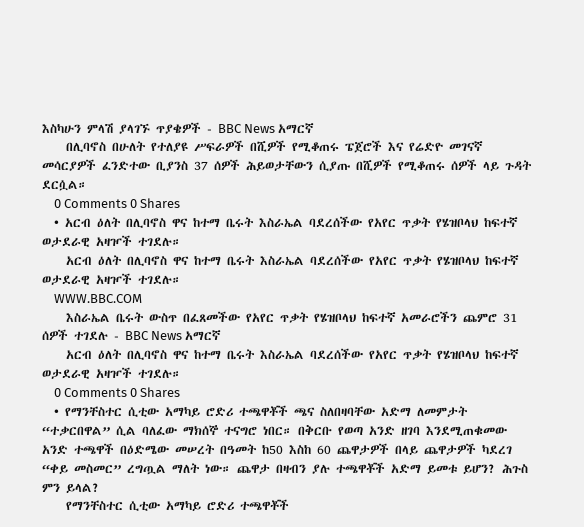እስካሁን ምላሽ ያላገኙ ጥያቄዎች - BBC News አማርኛ
    በሊባኖስ በሁለት የተለያዩ ሥፍራዎች በሺዎች የሚቆጠሩ ፔጀሮች እና የሬድዮ መገናኛ መሳርያዎች ፈንድተው ቢያንስ 37 ሰዎች ሕይወታቸውን ሲያጡ በሺዎች የሚቆጠሩ ሰዎች ላይ ጉዳት ደርሷል።
    0 Comments 0 Shares
  • አርብ ዕለት በሊባኖስ ዋና ከተማ ቤሩት እስራኤል ባደረሰችው የአየር ጥቃት የሄዝቦላህ ከፍተኛ ወታደራዊ አዛዦች ተገደሉ።
    አርብ ዕለት በሊባኖስ ዋና ከተማ ቤሩት እስራኤል ባደረሰችው የአየር ጥቃት የሄዝቦላህ ከፍተኛ ወታደራዊ አዛዦች ተገደሉ።
    WWW.BBC.COM
    እስራኤል ቤሩት ውስጥ በፈጸመችው የአየር ጥቃት የሄዝቦላህ ከፍተኛ አመራሮችን ጨምሮ 31 ሰዎች ተገደሉ - BBC News አማርኛ
    አርብ ዕለት በሊባኖስ ዋና ከተማ ቤሩት እስራኤል ባደረሰችው የአየር ጥቃት የሄዝቦላህ ከፍተኛ ወታደራዊ አዛዦች ተገደሉ።
    0 Comments 0 Shares
  • የማንቸስተር ሲቲው አማካይ ሮድሪ ተጫዋቾች ጫና ስለበዛባቸው አድማ ለመምታት “ተቃርበዋል” ሲል ባለፈው ማክሰኞ ተናግሮ ነበር። በቅርቡ የወጣ አንድ ዘገባ እንደሚጠቁመው አንድ ተጫዋች በዕድሜው መሠረት በዓመት ከ50 እስከ 60 ጨዋታዎች በላይ ጨዋታዎች ካደረገ “ቀይ መስመር” ረግጧል ማለት ነው። ጨዋታ በዛብን ያሉ ተጫዋቾች አድማ ይመቱ ይሆን? ሕጉስ ምን ይላል?
    የማንቸስተር ሲቲው አማካይ ሮድሪ ተጫዋቾች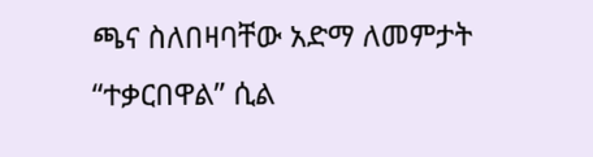ጫና ስለበዛባቸው አድማ ለመምታት “ተቃርበዋል” ሲል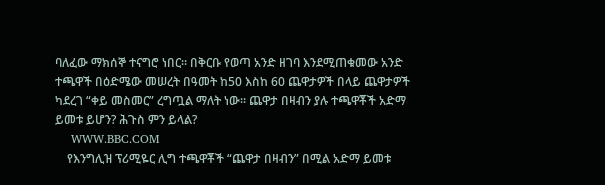ባለፈው ማክሰኞ ተናግሮ ነበር። በቅርቡ የወጣ አንድ ዘገባ እንደሚጠቁመው አንድ ተጫዋች በዕድሜው መሠረት በዓመት ከ50 እስከ 60 ጨዋታዎች በላይ ጨዋታዎች ካደረገ “ቀይ መስመር” ረግጧል ማለት ነው። ጨዋታ በዛብን ያሉ ተጫዋቾች አድማ ይመቱ ይሆን? ሕጉስ ምን ይላል?
    WWW.BBC.COM
    የእንግሊዝ ፕሪሚዬር ሊግ ተጫዋቾች “ጨዋታ በዛብን” በሚል አድማ ይመቱ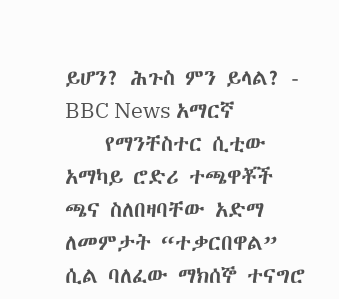ይሆን? ሕጉስ ምን ይላል? - BBC News አማርኛ
    የማንቸስተር ሲቲው አማካይ ሮድሪ ተጫዋቾች ጫና ስለበዛባቸው አድማ ለመምታት “ተቃርበዋል” ሲል ባለፈው ማክሰኞ ተናግሮ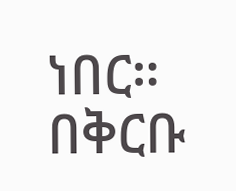ነበር። በቅርቡ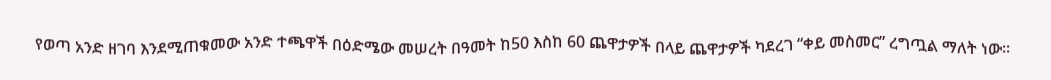የወጣ አንድ ዘገባ እንደሚጠቁመው አንድ ተጫዋች በዕድሜው መሠረት በዓመት ከ50 እስከ 60 ጨዋታዎች በላይ ጨዋታዎች ካደረገ “ቀይ መስመር” ረግጧል ማለት ነው።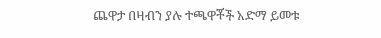ጨዋታ በዛብን ያሉ ተጫዋቾች አድማ ይመቱ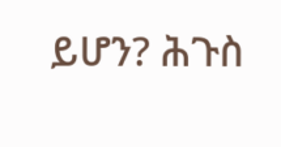ይሆን? ሕጉስ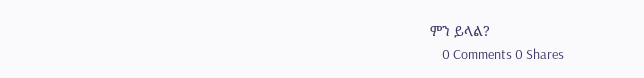ምን ይላል?
    0 Comments 0 Shares